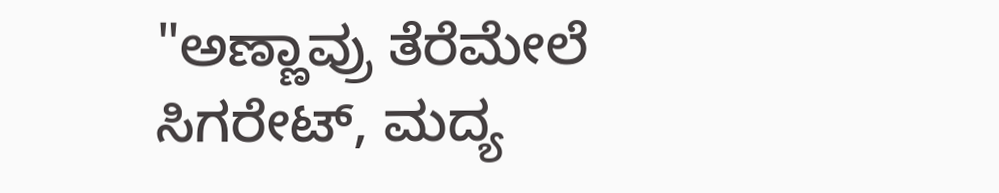"ಅಣ್ಣಾವ್ರು ತೆರೆಮೇಲೆ ಸಿಗರೇಟ್, ಮದ್ಯ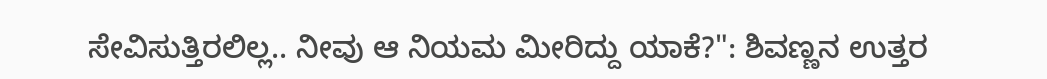ಸೇವಿಸುತ್ತಿರಲಿಲ್ಲ.. ನೀವು ಆ ನಿಯಮ ಮೀರಿದ್ದು ಯಾಕೆ?": ಶಿವಣ್ಣನ ಉತ್ತರ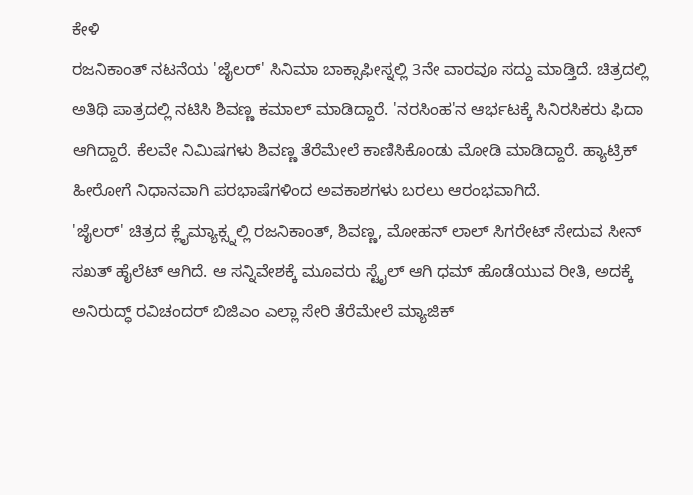ಕೇಳಿ
ರಜನಿಕಾಂತ್ ನಟನೆಯ 'ಜೈಲರ್' ಸಿನಿಮಾ ಬಾಕ್ಸಾಫೀಸ್ನಲ್ಲಿ 3ನೇ ವಾರವೂ ಸದ್ದು ಮಾಡ್ತಿದೆ. ಚಿತ್ರದಲ್ಲಿ ಅತಿಥಿ ಪಾತ್ರದಲ್ಲಿ ನಟಿಸಿ ಶಿವಣ್ಣ ಕಮಾಲ್ ಮಾಡಿದ್ದಾರೆ. 'ನರಸಿಂಹ'ನ ಆರ್ಭಟಕ್ಕೆ ಸಿನಿರಸಿಕರು ಫಿದಾ ಆಗಿದ್ದಾರೆ. ಕೆಲವೇ ನಿಮಿಷಗಳು ಶಿವಣ್ಣ ತೆರೆಮೇಲೆ ಕಾಣಿಸಿಕೊಂಡು ಮೋಡಿ ಮಾಡಿದ್ದಾರೆ. ಹ್ಯಾಟ್ರಿಕ್ ಹೀರೋಗೆ ನಿಧಾನವಾಗಿ ಪರಭಾಷೆಗಳಿಂದ ಅವಕಾಶಗಳು ಬರಲು ಆರಂಭವಾಗಿದೆ.
'ಜೈಲರ್' ಚಿತ್ರದ ಕ್ಲೈಮ್ಯಾಕ್ಸ್ನಲ್ಲಿ ರಜನಿಕಾಂತ್, ಶಿವಣ್ಣ, ಮೋಹನ್ ಲಾಲ್ ಸಿಗರೇಟ್ ಸೇದುವ ಸೀನ್ ಸಖತ್ ಹೈಲೆಟ್ ಆಗಿದೆ. ಆ ಸನ್ನಿವೇಶಕ್ಕೆ ಮೂವರು ಸ್ಟೈಲ್ ಆಗಿ ಧಮ್ ಹೊಡೆಯುವ ರೀತಿ, ಅದಕ್ಕೆ ಅನಿರುದ್ಧ್ ರವಿಚಂದರ್ ಬಿಜಿಎಂ ಎಲ್ಲಾ ಸೇರಿ ತೆರೆಮೇಲೆ ಮ್ಯಾಜಿಕ್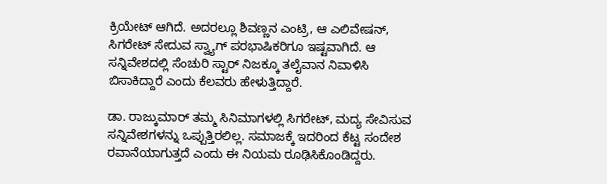ಕ್ರಿಯೇಟ್ ಆಗಿದೆ. ಅದರಲ್ಲೂ ಶಿವಣ್ಣನ ಎಂಟ್ರಿ, ಆ ಎಲಿವೇಷನ್, ಸಿಗರೇಟ್ ಸೇದುವ ಸ್ವ್ಯಾಗ್ ಪರಭಾಷಿಕರಿಗೂ ಇಷ್ಟವಾಗಿದೆ. ಆ ಸನ್ನಿವೇಶದಲ್ಲಿ ಸೆಂಚುರಿ ಸ್ಟಾರ್ ನಿಜಕ್ಕೂ ತಲೈವಾನ ನಿವಾಳಿಸಿ ಬಿಸಾಕಿದ್ದಾರೆ ಎಂದು ಕೆಲವರು ಹೇಳುತ್ತಿದ್ದಾರೆ.

ಡಾ. ರಾಜ್ಕುಮಾರ್ ತಮ್ಮ ಸಿನಿಮಾಗಳಲ್ಲಿ ಸಿಗರೇಟ್, ಮದ್ಯ ಸೇವಿಸುವ ಸನ್ನಿವೇಶಗಳನ್ನು ಒಪ್ಪುತ್ತಿರಲಿಲ್ಲ. ಸಮಾಜಕ್ಕೆ ಇದರಿಂದ ಕೆಟ್ಟ ಸಂದೇಶ ರವಾನೆಯಾಗುತ್ತದೆ ಎಂದು ಈ ನಿಯಮ ರೂಢಿಸಿಕೊಂಡಿದ್ದರು.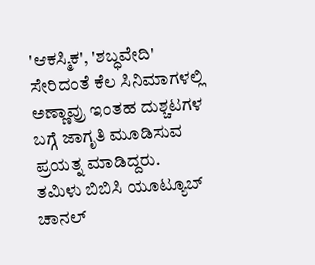'ಆಕಸ್ಮಿಕ', 'ಶಬ್ಧವೇದಿ' ಸೇರಿದಂತೆ ಕೆಲ ಸಿನಿಮಾಗಳಲ್ಲಿ ಅಣ್ಣಾವ್ರು ಇಂತಹ ದುಶ್ಚಟಗಳ ಬಗ್ಗೆ ಜಾಗೃತಿ ಮೂಡಿಸುವ ಪ್ರಯತ್ನ ಮಾಡಿದ್ದರು.
ತಮಿಳು ಬಿಬಿಸಿ ಯೂಟ್ಯೂಬ್ ಚಾನಲ್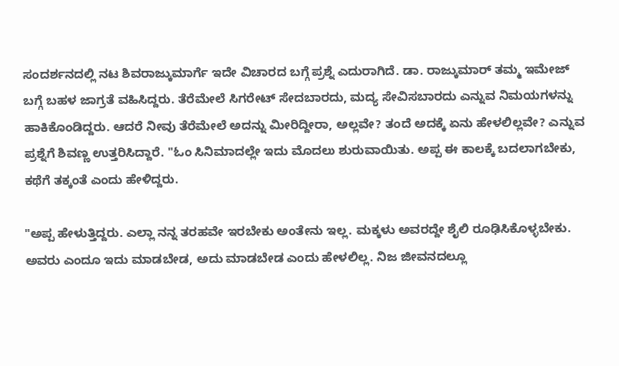ಸಂದರ್ಶನದಲ್ಲಿ ನಟ ಶಿವರಾಜ್ಕುಮಾರ್ಗೆ ಇದೇ ವಿಚಾರದ ಬಗ್ಗೆ ಪ್ರಶ್ನೆ ಎದುರಾಗಿದೆ. ಡಾ. ರಾಜ್ಕುಮಾರ್ ತಮ್ಮ ಇಮೇಜ್ ಬಗ್ಗೆ ಬಹಳ ಜಾಗ್ರತೆ ವಹಿಸಿದ್ದರು. ತೆರೆಮೇಲೆ ಸಿಗರೇಟ್ ಸೇದಬಾರದು, ಮದ್ಯ ಸೇವಿಸಬಾರದು ಎನ್ನುವ ನಿಮಯಗಳನ್ನು ಹಾಕಿಕೊಂಡಿದ್ದರು. ಆದರೆ ನೀವು ತೆರೆಮೇಲೆ ಅದನ್ನು ಮೀರಿದ್ದೀರಾ, ಅಲ್ಲವೇ? ತಂದೆ ಅದಕ್ಕೆ ಏನು ಹೇಳಲಿಲ್ಲವೇ? ಎನ್ನುವ ಪ್ರಶ್ನೆಗೆ ಶಿವಣ್ಣ ಉತ್ತರಿಸಿದ್ದಾರೆ. "ಓಂ ಸಿನಿಮಾದಲ್ಲೇ ಇದು ಮೊದಲು ಶುರುವಾಯಿತು. ಅಪ್ಪ ಈ ಕಾಲಕ್ಕೆ ಬದಲಾಗಬೇಕು, ಕಥೆಗೆ ತಕ್ಕಂತೆ ಎಂದು ಹೇಳಿದ್ದರು.

"ಅಪ್ಪ ಹೇಳುತ್ತಿದ್ದರು. ಎಲ್ಲಾ ನನ್ನ ತರಹವೇ ಇರಬೇಕು ಅಂತೇನು ಇಲ್ಲ. ಮಕ್ಕಳು ಅವರದ್ದೇ ಶೈಲಿ ರೂಢಿಸಿಕೊಳ್ಳಬೇಕು. ಅವರು ಎಂದೂ ಇದು ಮಾಡಬೇಡ, ಅದು ಮಾಡಬೇಡ ಎಂದು ಹೇಳಲಿಲ್ಲ. ನಿಜ ಜೀವನದಲ್ಲೂ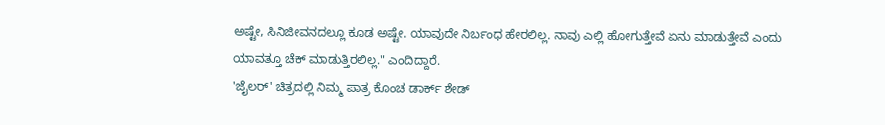ಅಷ್ಟೇ, ಸಿನಿಜೀವನದಲ್ಲೂ ಕೂಡ ಅಷ್ಟೇ. ಯಾವುದೇ ನಿರ್ಬಂಧ ಹೇರಲಿಲ್ಲ. ನಾವು ಎಲ್ಲಿ ಹೋಗುತ್ತೇವೆ ಏನು ಮಾಡುತ್ತೇವೆ ಎಂದು ಯಾವತ್ತೂ ಚೆಕ್ ಮಾಡುತ್ತಿರಲಿಲ್ಲ." ಎಂದಿದ್ದಾರೆ.
'ಜೈಲರ್' ಚಿತ್ರದಲ್ಲಿ ನಿಮ್ಮ ಪಾತ್ರ ಕೊಂಚ ಡಾರ್ಕ್ ಶೇಡ್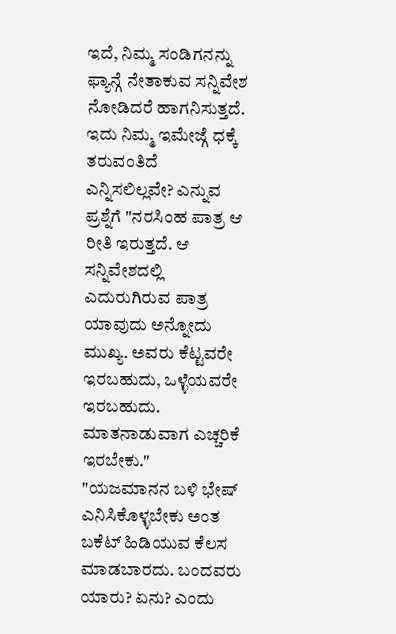ಇದೆ, ನಿಮ್ಮ ಸಂಡಿಗನನ್ನು ಫ್ಯಾನ್ಗೆ ನೇತಾಕುವ ಸನ್ನಿವೇಶ ನೋಡಿದರೆ ಹಾಗನಿಸುತ್ತದೆ. ಇದು ನಿಮ್ಮ ಇಮೇಜ್ಗೆ ಧಕ್ಕೆ ತರುವಂತಿದೆ ಎನ್ನಿಸಲಿಲ್ಲವೇ? ಎನ್ನುವ ಪ್ರಶ್ನೆಗೆ "ನರಸಿಂಹ ಪಾತ್ರ ಆ ರೀತಿ ಇರುತ್ತದೆ. ಆ ಸನ್ನಿವೇಶದಲ್ಲಿ ಎದುರುಗಿರುವ ಪಾತ್ರ ಯಾವುದು ಅನ್ನೋದು ಮುಖ್ಯ. ಅವರು ಕೆಟ್ಟವರೇ ಇರಬಹುದು, ಒಳ್ಳೆಯವರೇ ಇರಬಹುದು. ಮಾತನಾಡುವಾಗ ಎಚ್ಚರಿಕೆ ಇರಬೇಕು."
"ಯಜಮಾನನ ಬಳಿ ಭೇಷ್ ಎನಿಸಿಕೊಳ್ಳಬೇಕು ಅಂತ ಬಕೆಟ್ ಹಿಡಿಯುವ ಕೆಲಸ ಮಾಡಬಾರದು. ಬಂದವರು ಯಾರು? ಏನು? ಎಂದು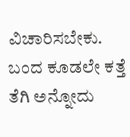ವಿಚಾರಿಸಬೇಕು. ಬಂದ ಕೂಡಲೇ ಕತ್ತೆ ತೆಗಿ ಅನ್ನೋದು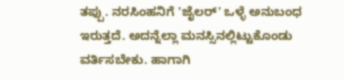ತಪ್ಪು. ನರಸಿಂಹನಿಗೆ 'ಜೈಲರ್' ಒಳ್ಳೆ ಅನುಬಂಧ ಇರುತ್ತದೆ. ಅದನ್ನೆಲ್ಲಾ ಮನಸ್ಸಿನಲ್ಲಿಟ್ಟುಕೊಂಡು ವರ್ತಿಸಬೇಕು. ಹಾಗಾಗಿ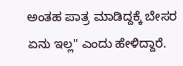ಅಂತಹ ಪಾತ್ರ ಮಾಡಿದ್ದಕ್ಕೆ ಬೇಸರ ಏನು ಇಲ್ಲ" ಎಂದು ಹೇಳಿದ್ದಾರೆ.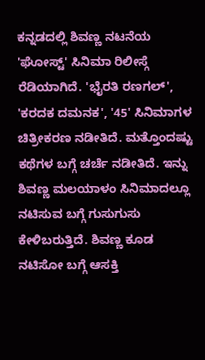ಕನ್ನಡದಲ್ಲಿ ಶಿವಣ್ಣ ನಟನೆಯ 'ಘೋಸ್ಟ್' ಸಿನಿಮಾ ರಿಲೀಸ್ಗೆ ರೆಡಿಯಾಗಿದೆ. 'ಭೈರತಿ ರಣಗಲ್', 'ಕರದಕ ದಮನಕ', '45' ಸಿನಿಮಾಗಳ ಚಿತ್ರೀಕರಣ ನಡೀತಿದೆ. ಮತ್ತೊಂದಷ್ಟು ಕಥೆಗಳ ಬಗ್ಗೆ ಚರ್ಚೆ ನಡೀತಿದೆ. ಇನ್ನು ಶಿವಣ್ಣ ಮಲಯಾಳಂ ಸಿನಿಮಾದಲ್ಲೂ ನಟಿಸುವ ಬಗ್ಗೆ ಗುಸುಗುಸು ಕೇಳಿಬರುತ್ತಿದೆ. ಶಿವಣ್ಣ ಕೂಡ ನಟಿಸೋ ಬಗ್ಗೆ ಆಸಕ್ತಿ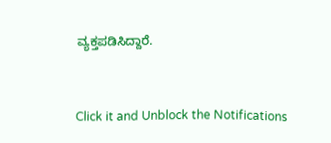ವ್ಯಕ್ತಪಡಿಸಿದ್ದಾರೆ.


Click it and Unblock the Notifications